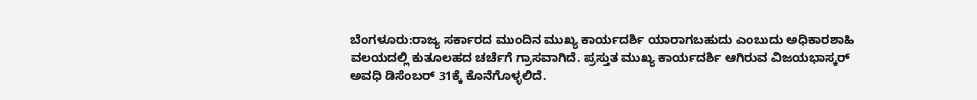ಬೆಂಗಳೂರು:ರಾಜ್ಯ ಸರ್ಕಾರದ ಮುಂದಿನ ಮುಖ್ಯ ಕಾರ್ಯದರ್ಶಿ ಯಾರಾಗಬಹುದು ಎಂಬುದು ಅಧಿಕಾರಶಾಹಿ ವಲಯದಲ್ಲಿ ಕುತೂಲಹದ ಚರ್ಚೆಗೆ ಗ್ರಾಸವಾಗಿದೆ. ಪ್ರಸ್ತುತ ಮುಖ್ಯ ಕಾರ್ಯದರ್ಶಿ ಆಗಿರುವ ವಿಜಯಭಾಸ್ಕರ್ ಅವಧಿ ಡಿಸೆಂಬರ್ 31ಕ್ಕೆ ಕೊನೆಗೊಳ್ಳಲಿದೆ.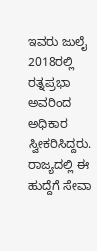ಇವರು ಜುಲೈ 2018ರಲ್ಲಿ ರತ್ನಪ್ರಭಾ ಅವರಿಂದ ಅಧಿಕಾರ ಸ್ವೀಕರಿಸಿದ್ದರು. ರಾಜ್ಯದಲ್ಲಿ ಈ ಹುದ್ದೆಗೆ ಸೇವಾ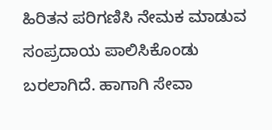ಹಿರಿತನ ಪರಿಗಣಿಸಿ ನೇಮಕ ಮಾಡುವ ಸಂಪ್ರದಾಯ ಪಾಲಿಸಿಕೊಂಡು ಬರಲಾಗಿದೆ. ಹಾಗಾಗಿ ಸೇವಾ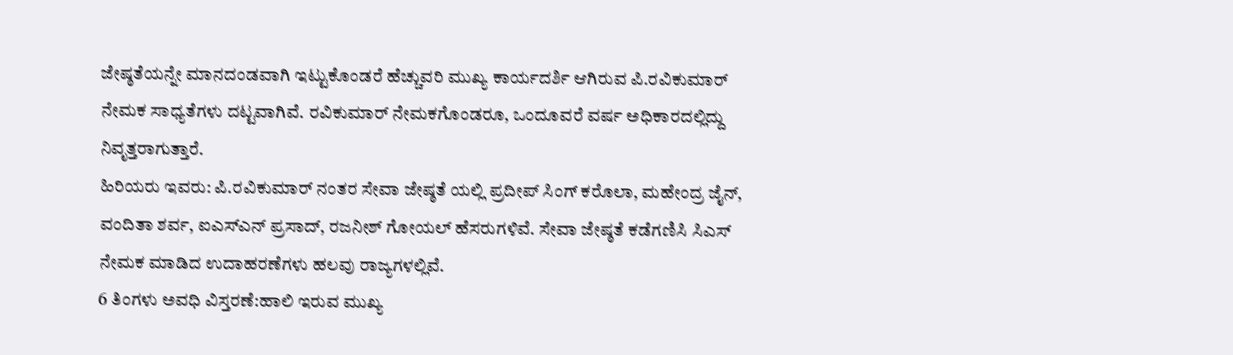ಜೇಷ್ಠತೆಯನ್ನೇ ಮಾನದಂಡವಾಗಿ ಇಟ್ಟುಕೊಂಡರೆ ಹೆಚ್ಚುವರಿ ಮುಖ್ಯ ಕಾರ್ಯದರ್ಶಿ ಆಗಿರುವ ಪಿ.ರವಿಕುಮಾರ್ ನೇಮಕ ಸಾಧ್ಯತೆಗಳು ದಟ್ಟವಾಗಿವೆ. ರವಿಕುಮಾರ್ ನೇಮಕಗೊಂಡರೂ, ಒಂದೂವರೆ ವರ್ಷ ಅಧಿಕಾರದಲ್ಲಿದ್ದು ನಿವೃತ್ತರಾಗುತ್ತಾರೆ.
ಹಿರಿಯರು ಇವರು: ಪಿ.ರವಿಕುಮಾರ್ ನಂತರ ಸೇವಾ ಜೇಷ್ಠತೆ ಯಲ್ಲಿ ಪ್ರದೀಪ್ ಸಿಂಗ್ ಕರೊಲಾ, ಮಹೇಂದ್ರ ಜೈನ್, ವಂದಿತಾ ಶರ್ವ, ಐಎಸ್ಎನ್ ಪ್ರಸಾದ್, ರಜನೀಶ್ ಗೋಯಲ್ ಹೆಸರುಗಳಿವೆ. ಸೇವಾ ಜೇಷ್ಠತೆ ಕಡೆಗಣಿಸಿ ಸಿಎಸ್ ನೇಮಕ ಮಾಡಿದ ಉದಾಹರಣೆಗಳು ಹಲವು ರಾಜ್ಯಗಳಲ್ಲಿವೆ.
6 ತಿಂಗಳು ಅವಧಿ ವಿಸ್ತರಣೆ:ಹಾಲಿ ಇರುವ ಮುಖ್ಯ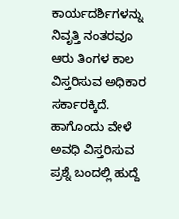ಕಾರ್ಯದರ್ಶಿಗಳನ್ನು ನಿವೃತ್ತಿ ನಂತರವೂ ಆರು ತಿಂಗಳ ಕಾಲ ವಿಸ್ತರಿಸುವ ಅಧಿಕಾರ ಸರ್ಕಾರಕ್ಕಿದೆ. ಹಾಗೊಂದು ವೇಳೆ ಅವಧಿ ವಿಸ್ತರಿಸುವ ಪ್ರಶ್ನೆ ಬಂದಲ್ಲಿ ಹುದ್ದೆ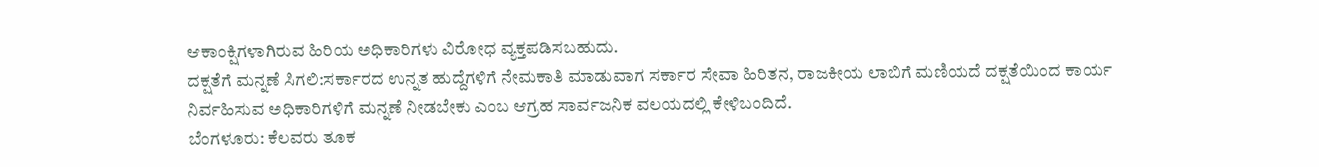ಆಕಾಂಕ್ಷಿಗಳಾಗಿರುವ ಹಿರಿಯ ಅಧಿಕಾರಿಗಳು ವಿರೋಧ ವ್ಯಕ್ತಪಡಿಸಬಹುದು.
ದಕ್ಷತೆಗೆ ಮನ್ನಣೆ ಸಿಗಲಿ:ಸರ್ಕಾರದ ಉನ್ನತ ಹುದ್ದೆಗಳಿಗೆ ನೇಮಕಾತಿ ಮಾಡುವಾಗ ಸರ್ಕಾರ ಸೇವಾ ಹಿರಿತನ, ರಾಜಕೀಯ ಲಾಬಿಗೆ ಮಣಿಯದೆ ದಕ್ಷತೆಯಿಂದ ಕಾರ್ಯ ನಿರ್ವಹಿಸುವ ಅಧಿಕಾರಿಗಳಿಗೆ ಮನ್ನಣೆ ನೀಡಬೇಕು ಎಂಬ ಆಗ್ರಹ ಸಾರ್ವಜನಿಕ ವಲಯದಲ್ಲಿ ಕೇಳಿಬಂದಿದೆ.
ಬೆಂಗಳೂರು: ಕೆಲವರು ತೂಕ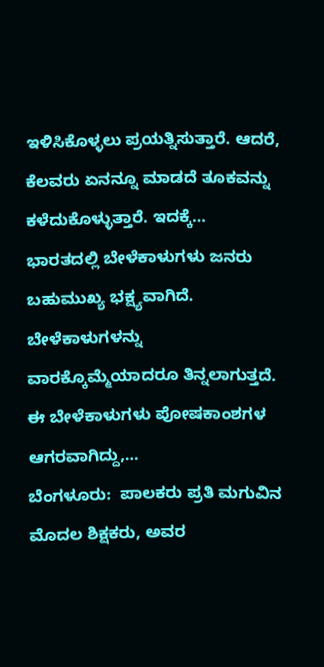ಇಳಿಸಿಕೊಳ್ಳಲು ಪ್ರಯತ್ನಿಸುತ್ತಾರೆ. ಆದರೆ, ಕೆಲವರು ಏನನ್ನೂ ಮಾಡದೆ ತೂಕವನ್ನು ಕಳೆದುಕೊಳ್ಳುತ್ತಾರೆ. ಇದಕ್ಕೆ…
ಭಾರತದಲ್ಲಿ ಬೇಳೆಕಾಳುಗಳು ಜನರು ಬಹುಮುಖ್ಯ ಭಕ್ಷ್ಯವಾಗಿದೆ. ಬೇಳೆಕಾಳುಗಳನ್ನು ವಾರಕ್ಕೊಮ್ಮೆಯಾದರೂ ತಿನ್ನಲಾಗುತ್ತದೆ. ಈ ಬೇಳೆಕಾಳುಗಳು ಪೋಷಕಾಂಶಗಳ ಆಗರವಾಗಿದ್ದು,…
ಬೆಂಗಳೂರು:  ಪಾಲಕರು ಪ್ರತಿ ಮಗುವಿನ ಮೊದಲ ಶಿಕ್ಷಕರು, ಅವರ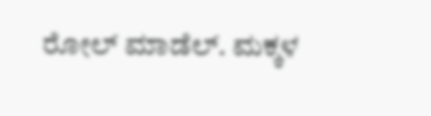ರೋಲ್ ಮಾಡೆಲ್. ಮಕ್ಕಳ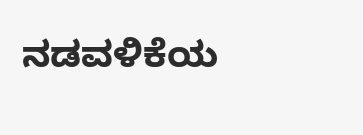ನಡವಳಿಕೆಯ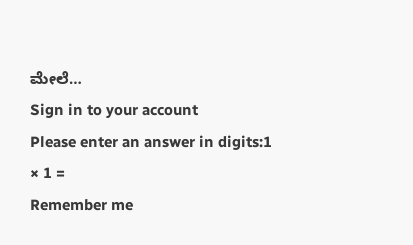ಮೇಲೆ…
Sign in to your account
Please enter an answer in digits:1 × 1 =
Remember me